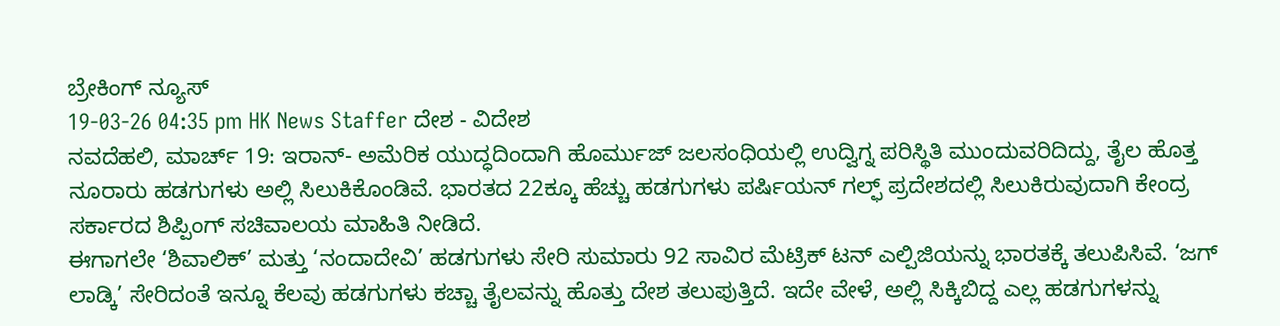ಬ್ರೇಕಿಂಗ್ ನ್ಯೂಸ್
19-03-26 04:35 pm HK News Staffer ದೇಶ - ವಿದೇಶ
ನವದೆಹಲಿ, ಮಾರ್ಚ್ 19: ಇರಾನ್- ಅಮೆರಿಕ ಯುದ್ಧದಿಂದಾಗಿ ಹೊರ್ಮುಜ್ ಜಲಸಂಧಿಯಲ್ಲಿ ಉದ್ವಿಗ್ನ ಪರಿಸ್ಥಿತಿ ಮುಂದುವರಿದಿದ್ದು, ತೈಲ ಹೊತ್ತ ನೂರಾರು ಹಡಗುಗಳು ಅಲ್ಲಿ ಸಿಲುಕಿಕೊಂಡಿವೆ. ಭಾರತದ 22ಕ್ಕೂ ಹೆಚ್ಚು ಹಡಗುಗಳು ಪರ್ಷಿಯನ್ ಗಲ್ಫ್ ಪ್ರದೇಶದಲ್ಲಿ ಸಿಲುಕಿರುವುದಾಗಿ ಕೇಂದ್ರ ಸರ್ಕಾರದ ಶಿಪ್ಪಿಂಗ್ ಸಚಿವಾಲಯ ಮಾಹಿತಿ ನೀಡಿದೆ.
ಈಗಾಗಲೇ ‘ಶಿವಾಲಿಕ್’ ಮತ್ತು ‘ನಂದಾದೇವಿ’ ಹಡಗುಗಳು ಸೇರಿ ಸುಮಾರು 92 ಸಾವಿರ ಮೆಟ್ರಿಕ್ ಟನ್ ಎಲ್ಪಿಜಿಯನ್ನು ಭಾರತಕ್ಕೆ ತಲುಪಿಸಿವೆ. ‘ಜಗ್ ಲಾಡ್ಕಿ’ ಸೇರಿದಂತೆ ಇನ್ನೂ ಕೆಲವು ಹಡಗುಗಳು ಕಚ್ಚಾ ತೈಲವನ್ನು ಹೊತ್ತು ದೇಶ ತಲುಪುತ್ತಿದೆ. ಇದೇ ವೇಳೆ, ಅಲ್ಲಿ ಸಿಕ್ಕಿಬಿದ್ದ ಎಲ್ಲ ಹಡಗುಗಳನ್ನು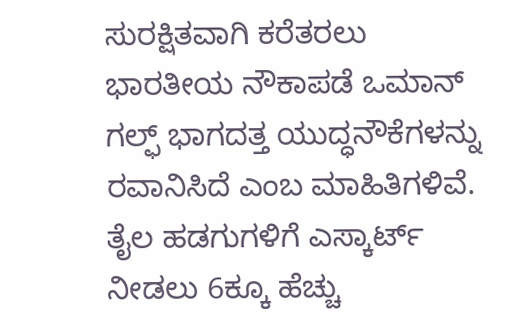ಸುರಕ್ಷಿತವಾಗಿ ಕರೆತರಲು ಭಾರತೀಯ ನೌಕಾಪಡೆ ಒಮಾನ್ ಗಲ್ಫ್ ಭಾಗದತ್ತ ಯುದ್ಧನೌಕೆಗಳನ್ನು ರವಾನಿಸಿದೆ ಎಂಬ ಮಾಹಿತಿಗಳಿವೆ.
ತೈಲ ಹಡಗುಗಳಿಗೆ ಎಸ್ಕಾರ್ಟ್ ನೀಡಲು 6ಕ್ಕೂ ಹೆಚ್ಚು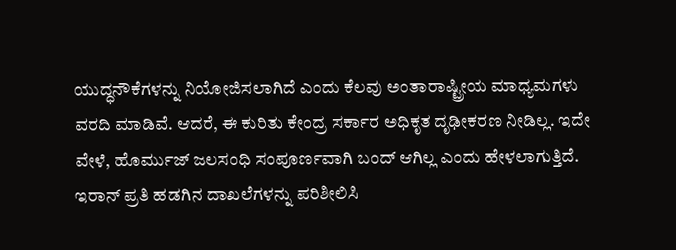ಯುದ್ಧನೌಕೆಗಳನ್ನು ನಿಯೋಜಿಸಲಾಗಿದೆ ಎಂದು ಕೆಲವು ಅಂತಾರಾಷ್ಟ್ರೀಯ ಮಾಧ್ಯಮಗಳು ವರದಿ ಮಾಡಿವೆ. ಆದರೆ, ಈ ಕುರಿತು ಕೇಂದ್ರ ಸರ್ಕಾರ ಅಧಿಕೃತ ದೃಢೀಕರಣ ನೀಡಿಲ್ಲ. ಇದೇ ವೇಳೆ, ಹೊರ್ಮುಜ್ ಜಲಸಂಧಿ ಸಂಪೂರ್ಣವಾಗಿ ಬಂದ್ ಆಗಿಲ್ಲ ಎಂದು ಹೇಳಲಾಗುತ್ತಿದೆ. ಇರಾನ್ ಪ್ರತಿ ಹಡಗಿನ ದಾಖಲೆಗಳನ್ನು ಪರಿಶೀಲಿಸಿ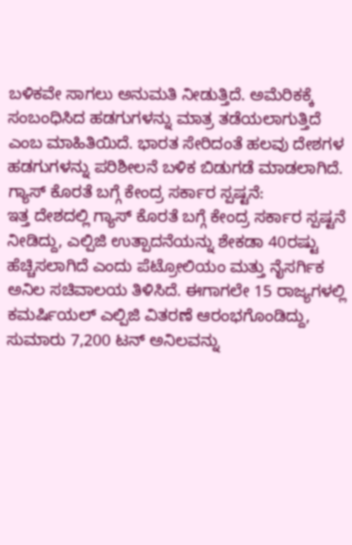ಬಳಿಕವೇ ಸಾಗಲು ಅನುಮತಿ ನೀಡುತ್ತಿದೆ. ಅಮೆರಿಕಕ್ಕೆ ಸಂಬಂಧಿಸಿದ ಹಡಗುಗಳನ್ನು ಮಾತ್ರ ತಡೆಯಲಾಗುತ್ತಿದೆ ಎಂಬ ಮಾಹಿತಿಯಿದೆ. ಭಾರತ ಸೇರಿದಂತೆ ಹಲವು ದೇಶಗಳ ಹಡಗುಗಳನ್ನು ಪರಿಶೀಲನೆ ಬಳಿಕ ಬಿಡುಗಡೆ ಮಾಡಲಾಗಿದೆ.
ಗ್ಯಾಸ್ ಕೊರತೆ ಬಗ್ಗೆ ಕೇಂದ್ರ ಸರ್ಕಾರ ಸ್ಪಷ್ಟನೆ:
ಇತ್ತ ದೇಶದಲ್ಲಿ ಗ್ಯಾಸ್ ಕೊರತೆ ಬಗ್ಗೆ ಕೇಂದ್ರ ಸರ್ಕಾರ ಸ್ಪಷ್ಟನೆ ನೀಡಿದ್ದು, ಎಲ್ಪಿಜಿ ಉತ್ಪಾದನೆಯನ್ನು ಶೇಕಡಾ 40ರಷ್ಟು ಹೆಚ್ಚಿಸಲಾಗಿದೆ ಎಂದು ಪೆಟ್ರೋಲಿಯಂ ಮತ್ತು ನೈಸರ್ಗಿಕ ಅನಿಲ ಸಚಿವಾಲಯ ತಿಳಿಸಿದೆ. ಈಗಾಗಲೇ 15 ರಾಜ್ಯಗಳಲ್ಲಿ ಕಮರ್ಷಿಯಲ್ ಎಲ್ಪಿಜಿ ವಿತರಣೆ ಆರಂಭಗೊಂಡಿದ್ದು, ಸುಮಾರು 7,200 ಟನ್ ಅನಿಲವನ್ನು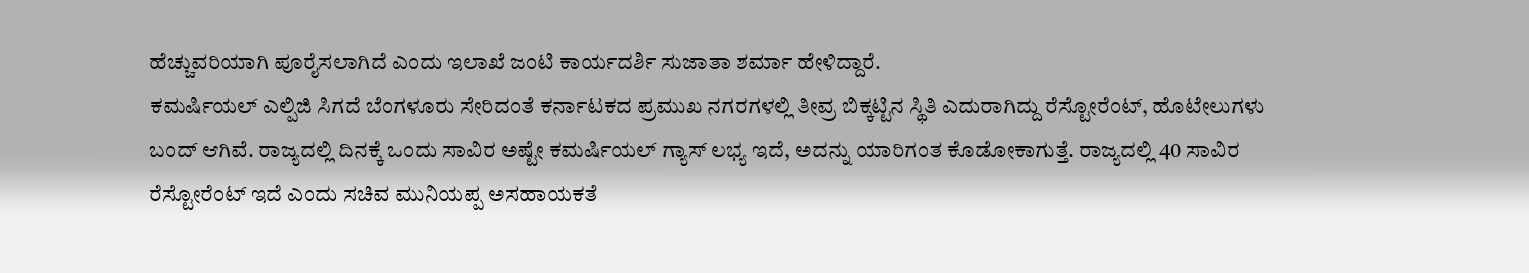ಹೆಚ್ಚುವರಿಯಾಗಿ ಪೂರೈಸಲಾಗಿದೆ ಎಂದು ಇಲಾಖೆ ಜಂಟಿ ಕಾರ್ಯದರ್ಶಿ ಸುಜಾತಾ ಶರ್ಮಾ ಹೇಳಿದ್ದಾರೆ.
ಕಮರ್ಷಿಯಲ್ ಎಲ್ಪಿಜಿ ಸಿಗದೆ ಬೆಂಗಳೂರು ಸೇರಿದಂತೆ ಕರ್ನಾಟಕದ ಪ್ರಮುಖ ನಗರಗಳಲ್ಲಿ ತೀವ್ರ ಬಿಕ್ಕಟ್ಟಿನ ಸ್ಥಿತಿ ಎದುರಾಗಿದ್ದು ರೆಸ್ಟೋರೆಂಟ್, ಹೊಟೇಲುಗಳು ಬಂದ್ ಆಗಿವೆ. ರಾಜ್ಯದಲ್ಲಿ ದಿನಕ್ಕೆ ಒಂದು ಸಾವಿರ ಅಷ್ಟೇ ಕಮರ್ಷಿಯಲ್ ಗ್ಯಾಸ್ ಲಭ್ಯ ಇದೆ, ಅದನ್ನು ಯಾರಿಗಂತ ಕೊಡೋಕಾಗುತ್ತೆ. ರಾಜ್ಯದಲ್ಲಿ 40 ಸಾವಿರ ರೆಸ್ಟೋರೆಂಟ್ ಇದೆ ಎಂದು ಸಚಿವ ಮುನಿಯಪ್ಪ ಅಸಹಾಯಕತೆ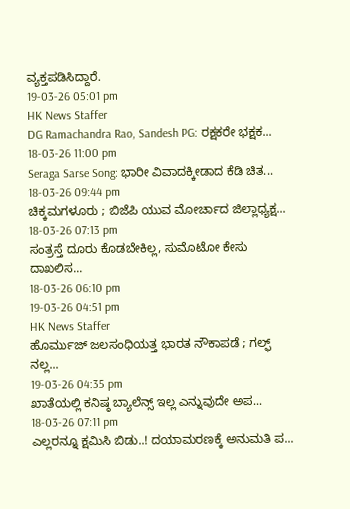ವ್ಯಕ್ತಪಡಿಸಿದ್ದಾರೆ.
19-03-26 05:01 pm
HK News Staffer
DG Ramachandra Rao, Sandesh PG: ರಕ್ಷಕರೇ ಭಕ್ಷಕ...
18-03-26 11:00 pm
Seraga Sarse Song: ಭಾರೀ ವಿವಾದಕ್ಕೀಡಾದ ಕೆಡಿ ಚಿತ...
18-03-26 09:44 pm
ಚಿಕ್ಕಮಗಳೂರು ; ಬಿಜೆಪಿ ಯುವ ಮೋರ್ಚಾದ ಜಿಲ್ಲಾಧ್ಯಕ್ಷ...
18-03-26 07:13 pm
ಸಂತ್ರಸ್ತೆ ದೂರು ಕೊಡಬೇಕಿಲ್ಲ, ಸುಮೊಟೋ ಕೇಸು ದಾಖಲಿಸ...
18-03-26 06:10 pm
19-03-26 04:51 pm
HK News Staffer
ಹೊರ್ಮುಜ್ ಜಲಸಂಧಿಯತ್ತ ಭಾರತ ನೌಕಾಪಡೆ ; ಗಲ್ಫ್ ನಲ್ಲ...
19-03-26 04:35 pm
ಖಾತೆಯಲ್ಲಿ ಕನಿಷ್ಠ ಬ್ಯಾಲೆನ್ಸ್ ಇಲ್ಲ ಎನ್ನುವುದೇ ಅಪ...
18-03-26 07:11 pm
ಎಲ್ಲರನ್ನೂ ಕ್ಷಮಿಸಿ ಬಿಡು..! ದಯಾಮರಣಕ್ಕೆ ಅನುಮತಿ ಪ...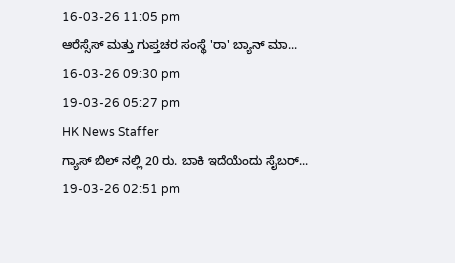16-03-26 11:05 pm
ಆರೆಸ್ಸೆಸ್ ಮತ್ತು ಗುಪ್ತಚರ ಸಂಸ್ಥೆ 'ರಾ' ಬ್ಯಾನ್ ಮಾ...
16-03-26 09:30 pm
19-03-26 05:27 pm
HK News Staffer
ಗ್ಯಾಸ್ ಬಿಲ್ ನಲ್ಲಿ 20 ರು. ಬಾಕಿ ಇದೆಯೆಂದು ಸೈಬರ್...
19-03-26 02:51 pm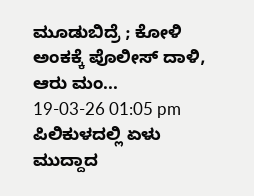ಮೂಡುಬಿದ್ರೆ ; ಕೋಳಿ ಅಂಕಕ್ಕೆ ಪೊಲೀಸ್ ದಾಳಿ, ಆರು ಮಂ...
19-03-26 01:05 pm
ಪಿಲಿಕುಳದಲ್ಲಿ ಏಳು ಮುದ್ದಾದ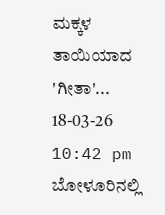ಮಕ್ಕಳ ತಾಯಿಯಾದ 'ಗೀತಾ'...
18-03-26 10:42 pm
ಬೋಳೂರಿನಲ್ಲಿ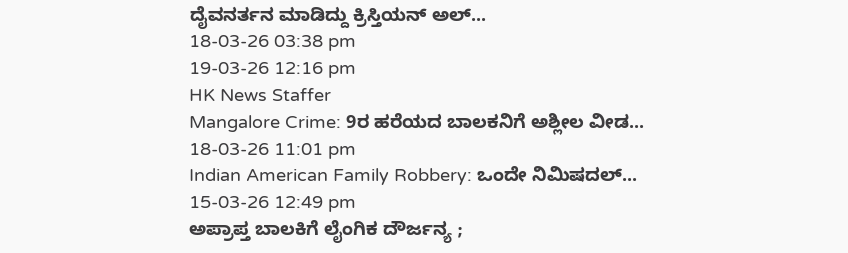ದೈವನರ್ತನ ಮಾಡಿದ್ದು ಕ್ರಿಸ್ತಿಯನ್ ಅಲ್...
18-03-26 03:38 pm
19-03-26 12:16 pm
HK News Staffer
Mangalore Crime: 9ರ ಹರೆಯದ ಬಾಲಕನಿಗೆ ಅಶ್ಲೀಲ ವೀಡ...
18-03-26 11:01 pm
Indian American Family Robbery: ಒಂದೇ ನಿಮಿಷದಲ್...
15-03-26 12:49 pm
ಅಪ್ರಾಪ್ತ ಬಾಲಕಿಗೆ ಲೈಂಗಿಕ ದೌರ್ಜನ್ಯ ;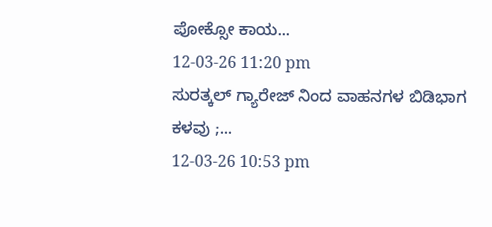ಪೋಕ್ಸೋ ಕಾಯ...
12-03-26 11:20 pm
ಸುರತ್ಕಲ್ ಗ್ಯಾರೇಜ್ ನಿಂದ ವಾಹನಗಳ ಬಿಡಿಭಾಗ ಕಳವು ;...
12-03-26 10:53 pm